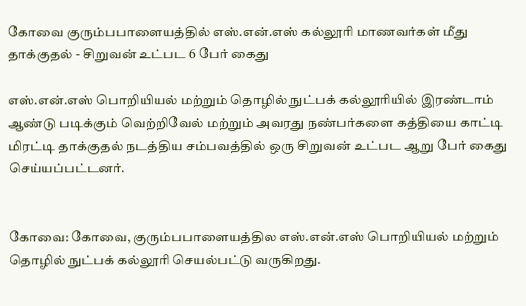கோவை குரும்பபாளையத்தில் எஸ்.என்.எஸ் கல்லூரி மாணவர்கள் மீது தாக்குதல் - சிறுவன் உட்பட 6 பேர் கைது

எஸ்.என்.எஸ் பொறியியல் மற்றும் தொழில் நுட்பக் கல்லூரியில் இரண்டாம் ஆண்டு படிக்கும் வெற்றிவேல் மற்றும் அவரது நண்பர்களை கத்தியை காட்டி மிரட்டி தாக்குதல் நடத்திய சம்பவத்தில் ஒரு சிறுவன் உட்பட ஆறு பேர் கைது செய்யப்பட்டனர்.


கோவை: கோவை, குரும்பபாளையத்தில எஸ்.என்.எஸ் பொறியியல் மற்றும் தொழில் நுட்பக் கல்லூரி செயல்பட்டு வருகிறது.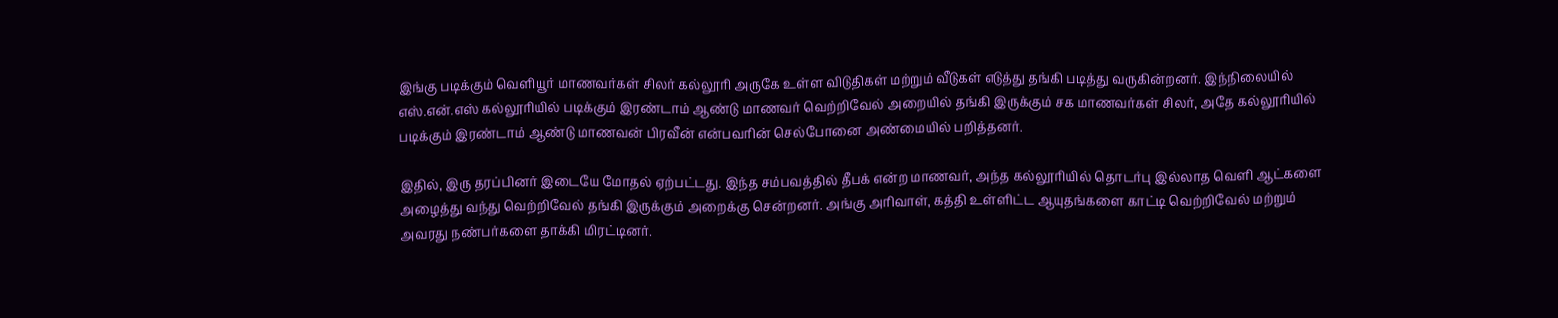இங்கு படிக்கும் வெளியூர் மாணவர்கள் சிலர் கல்லூரி அருகே உள்ள விடுதிகள் மற்றும் வீடுகள் எடுத்து தங்கி படித்து வருகின்றனர். இந்நிலையில் எஸ்.என்.எஸ் கல்லூரியில் படிக்கும் இரண்டாம் ஆண்டு மாணவர் வெற்றிவேல் அறையில் தங்கி இருக்கும் சக மாணவர்கள் சிலர், அதே கல்லூரியில் படிக்கும் இரண்டாம் ஆண்டு மாணவன் பிரவீன் என்பவரின் செல்போனை அண்மையில் பறித்தனர்.

இதில், இரு தரப்பினர் இடையே மோதல் ஏற்பட்டது. இந்த சம்பவத்தில் தீபக் என்ற மாணவர், அந்த கல்லூரியில் தொடர்பு இல்லாத வெளி ஆட்களை அழைத்து வந்து வெற்றிவேல் தங்கி இருக்கும் அறைக்கு சென்றனர். அங்கு அரிவாள், கத்தி உள்ளிட்ட ஆயுதங்களை காட்டி வெற்றிவேல் மற்றும் அவரது நண்பர்களை தாக்கி மிரட்டினர்.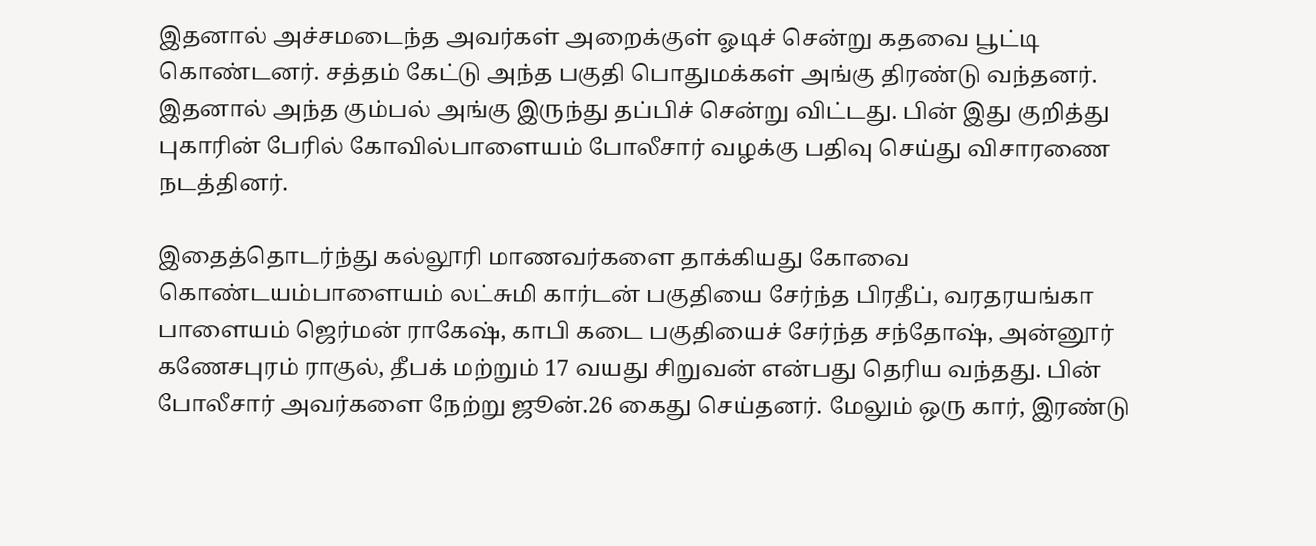இதனால் அச்சமடைந்த அவர்கள் அறைக்குள் ஓடிச் சென்று கதவை பூட்டி கொண்டனர். சத்தம் கேட்டு அந்த பகுதி பொதுமக்கள் அங்கு திரண்டு வந்தனர். இதனால் அந்த கும்பல் அங்கு இருந்து தப்பிச் சென்று விட்டது. பின் இது குறித்து புகாரின் பேரில் கோவில்பாளையம் போலீசார் வழக்கு பதிவு செய்து விசாரணை நடத்தினர்.

இதைத்தொடர்ந்து கல்லூரி மாணவர்களை தாக்கியது கோவை கொண்டயம்பாளையம் லட்சுமி கார்டன் பகுதியை சேர்ந்த பிரதீப், வரதரயங்கா பாளையம் ஜெர்மன் ராகேஷ், காபி கடை பகுதியைச் சேர்ந்த சந்தோஷ், அன்னூர் கணேசபுரம் ராகுல், தீபக் மற்றும் 17 வயது சிறுவன் என்பது தெரிய வந்தது. பின் போலீசார் அவர்களை நேற்று ஜூன்.26 கைது செய்தனர். மேலும் ஒரு கார், இரண்டு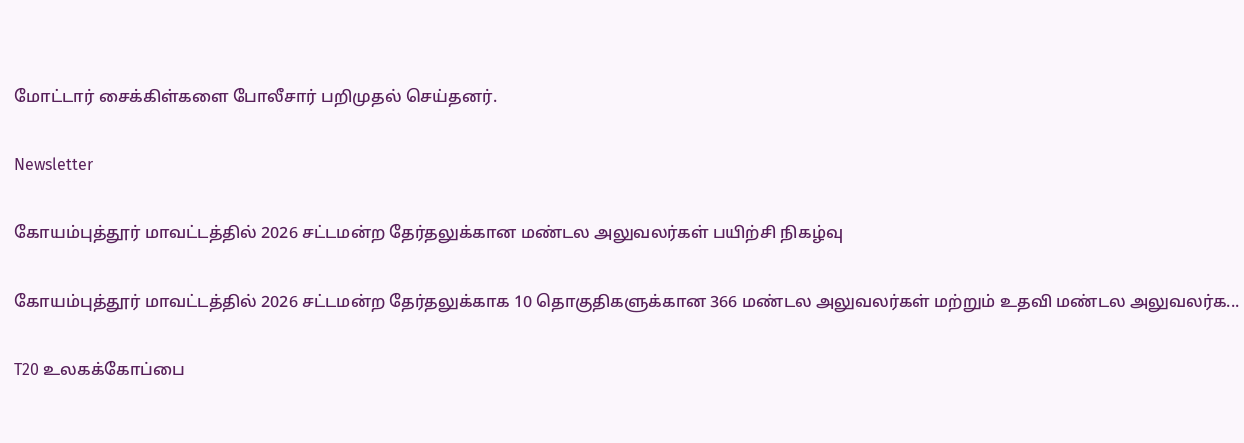மோட்டார் சைக்கிள்களை போலீசார் பறிமுதல் செய்தனர்.

Newsletter

கோயம்புத்தூர் மாவட்டத்தில் 2026 சட்டமன்ற தேர்தலுக்கான மண்டல அலுவலர்கள் பயிற்சி நிகழ்வு

கோயம்புத்தூர் மாவட்டத்தில் 2026 சட்டமன்ற தேர்தலுக்காக 10 தொகுதிகளுக்கான 366 மண்டல அலுவலர்கள் மற்றும் உதவி மண்டல அலுவலர்க...

T20 உலகக்கோப்பை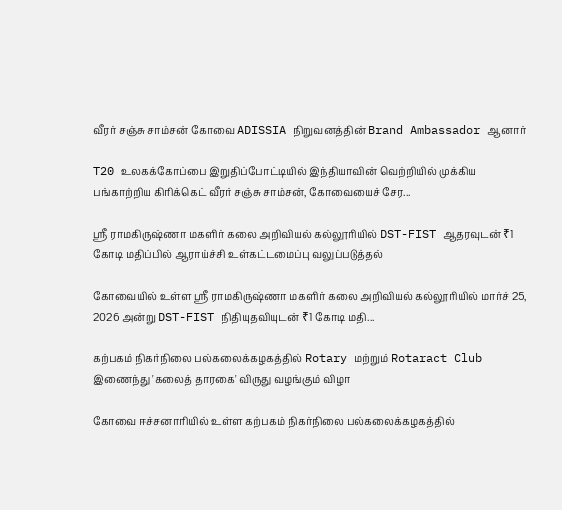வீரர் சஞ்சு சாம்சன் கோவை ADISSIA நிறுவனத்தின் Brand Ambassador ஆனார்

T20 உலகக்கோப்பை இறுதிப்போட்டியில் இந்தியாவின் வெற்றியில் முக்கிய பங்காற்றிய கிரிக்கெட் வீரர் சஞ்சு சாம்சன், கோவையைச் சேர...

ஸ்ரீ ராமகிருஷ்ணா மகளிர் கலை அறிவியல் கல்லூரியில் DST-FIST ஆதரவுடன் ₹1 கோடி மதிப்பில் ஆராய்ச்சி உள்கட்டமைப்பு வலுப்படுத்தல்

கோவையில் உள்ள ஸ்ரீ ராமகிருஷ்ணா மகளிர் கலை அறிவியல் கல்லூரியில் மார்ச் 25, 2026 அன்று DST-FIST நிதியுதவியுடன் ₹1 கோடி மதி...

கற்பகம் நிகர்நிலை பல்கலைக்கழகத்தில் Rotary மற்றும் Rotaract Club இணைந்து 'கலைத் தாரகை' விருது வழங்கும் விழா

கோவை ஈச்சனாரியில் உள்ள கற்பகம் நிகர்நிலை பல்கலைக்கழகத்தில்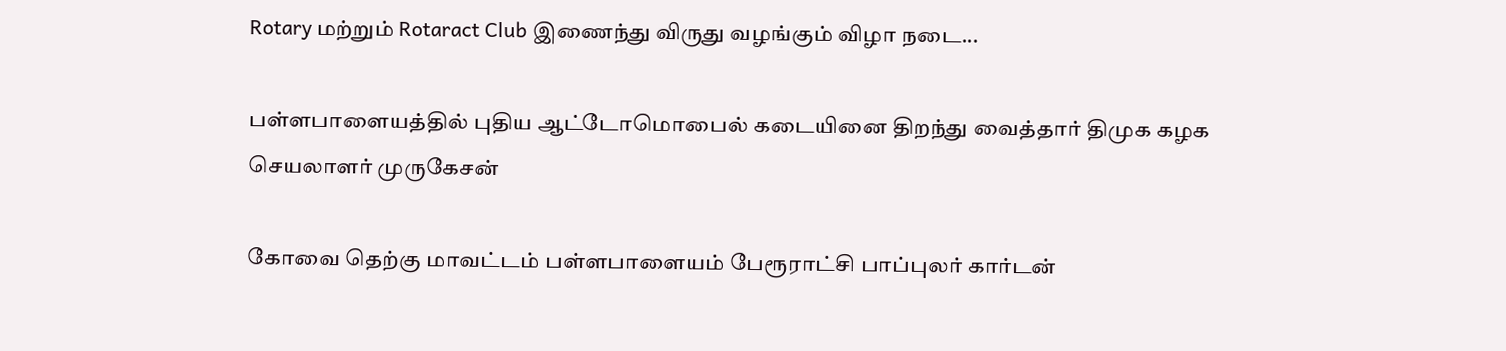Rotary மற்றும் Rotaract Club இணைந்து விருது வழங்கும் விழா நடை...

பள்ளபாளையத்தில் புதிய ஆட்டோமொபைல் கடையினை திறந்து வைத்தார் திமுக கழக செயலாளர் முருகேசன்

கோவை தெற்கு மாவட்டம் பள்ளபாளையம் பேரூராட்சி பாப்புலர் கார்டன்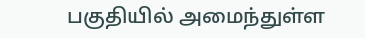பகுதியில் அமைந்துள்ள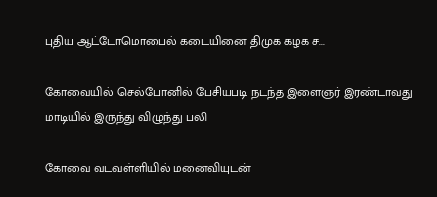புதிய ஆட்டோமொபைல் கடையினை திமுக கழக ச...

கோவையில் செல்போனில் பேசியபடி நடந்த இளைஞர் இரண்டாவது மாடியில் இருந்து விழுந்து பலி

கோவை வடவள்ளியில் மனைவியுடன்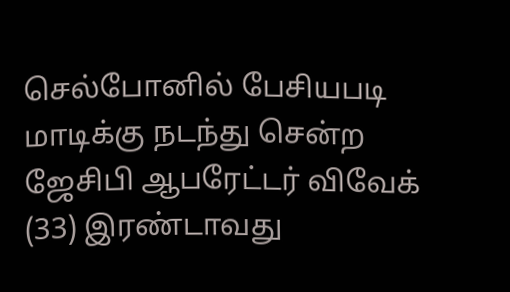செல்போனில் பேசியபடி மாடிக்கு நடந்து சென்ற ஜேசிபி ஆபரேட்டர் விவேக் (33) இரண்டாவது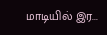மாடியில் இர...